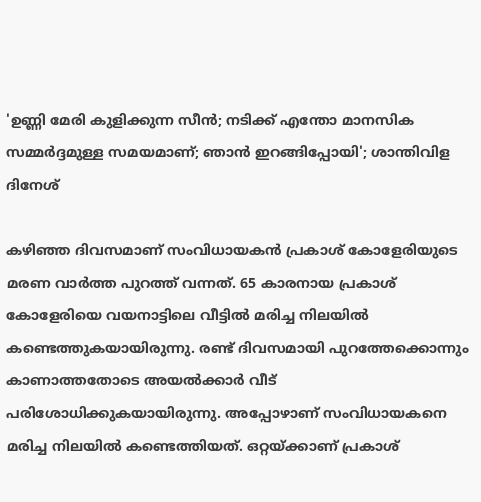'ഉണ്ണി മേരി കുളിക്കുന്ന സീൻ; നടിക്ക് എന്തോ മാനസിക സമ്മർദ്ദമുള്ള സമയമാണ്; ഞാൻ ഇറങ്ങിപ്പോയി'; ശാന്തിവിള ദിനേശ്

കഴിഞ്ഞ ദിവസമാണ് സംവിധായകൻ പ്രകാശ് കോളേരിയുടെ മരണ വാർത്ത പുറത്ത് വന്നത്. 65 കാരനായ പ്രകാശ് കോളേരിയെ വയനാട്ടിലെ വീട്ടിൽ മരിച്ച നിലയിൽ കണ്ടെത്തുകയായിരുന്നു. രണ്ട് ദിവസമായി പുറത്തേക്കൊന്നും കാണാത്തതോടെ അയൽക്കാർ വീട് പരിശോധിക്കുകയായിരുന്നു. അപ്പോഴാണ് സംവിധായകനെ മരിച്ച നിലയിൽ കണ്ടെത്തിയത്. ഒറ്റയ്ക്കാണ് പ്രകാശ്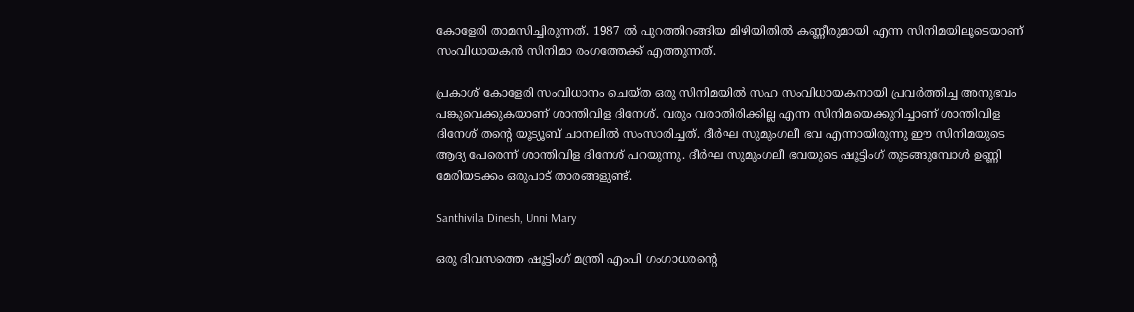കോളേരി താമസിച്ചിരുന്നത്. 1987 ൽ പുറത്തിറങ്ങിയ മിഴിയിതിൽ കണ്ണീരുമായി എന്ന സിനിമയിലൂടെയാണ് സംവിധായകൻ സിനിമാ രംഗത്തേക്ക് എത്തുന്നത്.

പ്രകാശ് കോളേരി സംവിധാനം ചെയ്ത ഒരു സിനിമയിൽ സഹ സംവിധായകനായി പ്രവർത്തിച്ച അനുഭവം പങ്കുവെക്കുകയാണ് ശാന്തിവിള ദിനേശ്. വരും വരാതിരിക്കില്ല എന്ന സിനിമയെക്കുറിച്ചാണ് ശാന്തിവിള ദിനേശ് തന്റെ യൂട്യൂബ് ചാനലിൽ സംസാരിച്ചത്. ദീർഘ സുമുംഗലീ ഭവ എന്നായിരുന്നു ഈ സിനിമയുടെ ആദ്യ പേരെന്ന് ശാന്തിവിള ദിനേശ് പറയുന്നു. ദീർഘ സുമുംഗലീ ഭവയുടെ ഷൂട്ടിംഗ് തുടങ്ങുമ്പോൾ ഉണ്ണി മേരിയടക്കം ഒരുപാട് താരങ്ങളുണ്ട്.

Santhivila Dinesh, Unni Mary

ഒരു ദിവസത്തെ ഷൂട്ടിംഗ് മന്ത്രി എംപി ഗംഗാധരന്റെ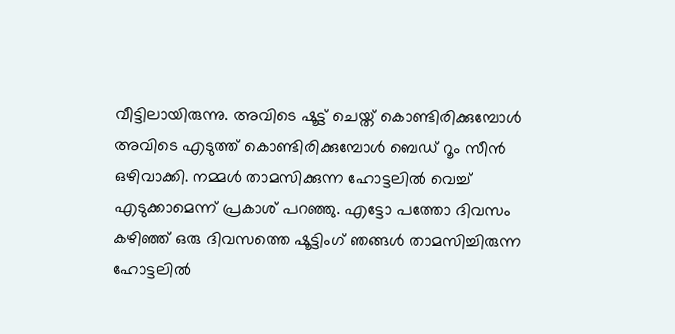വീട്ടിലായിരുന്നു. അവിടെ ഷൂട്ട് ചെയ്ത് കൊണ്ടിരിക്കുമ്പോൾ അവിടെ എടുത്ത് കൊണ്ടിരിക്കുമ്പോൾ ബെ‍ഡ് റൂം സീൻ ഒഴിവാക്കി. നമ്മൾ താമസിക്കുന്ന ഹോട്ടലിൽ വെച്ച് എടുക്കാമെന്ന് പ്രകാശ് പറഞ്ഞു. എട്ടോ പത്തോ ദിവസം കഴിഞ്ഞ് ഒരു ദിവസത്തെ ഷൂട്ടിംഗ് ഞങ്ങൾ താമസിച്ചിരുന്ന ഹോട്ടലിൽ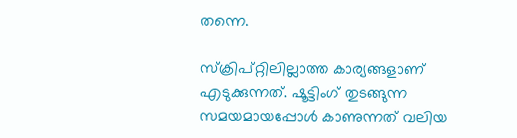തന്നെ.

സ്ക്രിപ്റ്റിലില്ലാത്ത കാര്യങ്ങളാണ് എടുക്കുന്നത്. ഷൂട്ടിംഗ് തുടങ്ങുന്ന സമയമായപ്പോൾ കാണുന്നത് വലിയ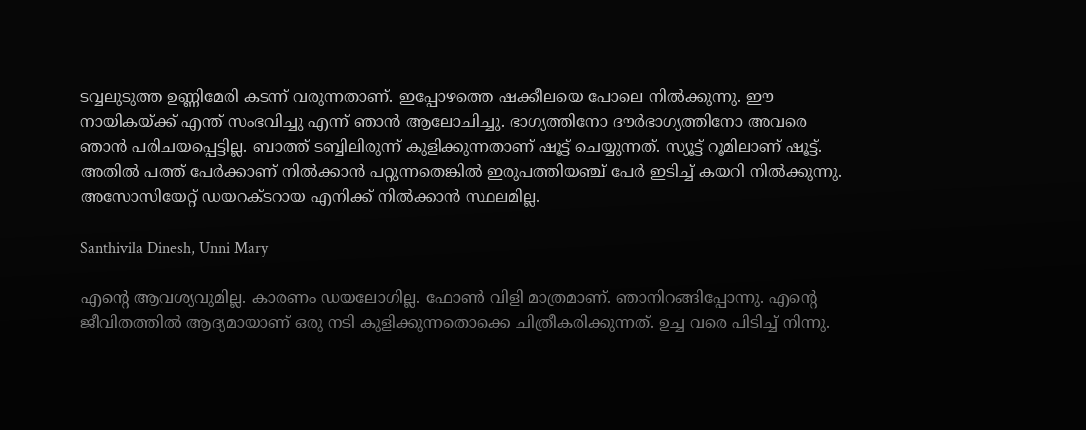ടവ്വലുടുത്ത ഉണ്ണിമേരി കടന്ന് വരുന്നതാണ്. ഇപ്പോഴത്തെ ഷക്കീലയെ പോലെ നിൽക്കുന്നു. ഈ നായികയ്ക്ക് എന്ത് സംഭവിച്ചു എന്ന് ഞാൻ ആലോചിച്ചു. ഭാഗ്യത്തിനോ ദൗർഭാഗ്യത്തിനോ അവരെ ഞാൻ പരിചയപ്പെട്ടില്ല. ബാത്ത് ടബ്ബിലിരുന്ന് കുളിക്കുന്നതാണ് ഷൂട്ട് ചെയ്യുന്നത്. സ്യൂട്ട് റൂമിലാണ് ഷൂട്ട്. അതിൽ പത്ത് പേർക്കാണ് നിൽക്കാൻ പറ്റുന്നതെങ്കിൽ ഇരുപത്തിയഞ്ച് പേർ ഇടിച്ച് കയറി നിൽക്കുന്നു. അസോസിയേറ്റ് ഡയറക്‌ടറായ എനിക്ക് നിൽക്കാൻ സ്ഥലമില്ല.

Santhivila Dinesh, Unni Mary

എന്റെ ആവശ്യവുമില്ല. കാരണം ഡയലോഗില്ല. ഫോൺ വിളി മാത്രമാണ്. ഞാനിറങ്ങിപ്പോന്നു. എന്റെ ജീവിതത്തിൽ ആദ്യമായാണ് ഒരു നടി കുളിക്കുന്നതൊക്കെ ചിത്രീകരിക്കുന്നത്. ഉച്ച വരെ പിടിച്ച് നിന്നു.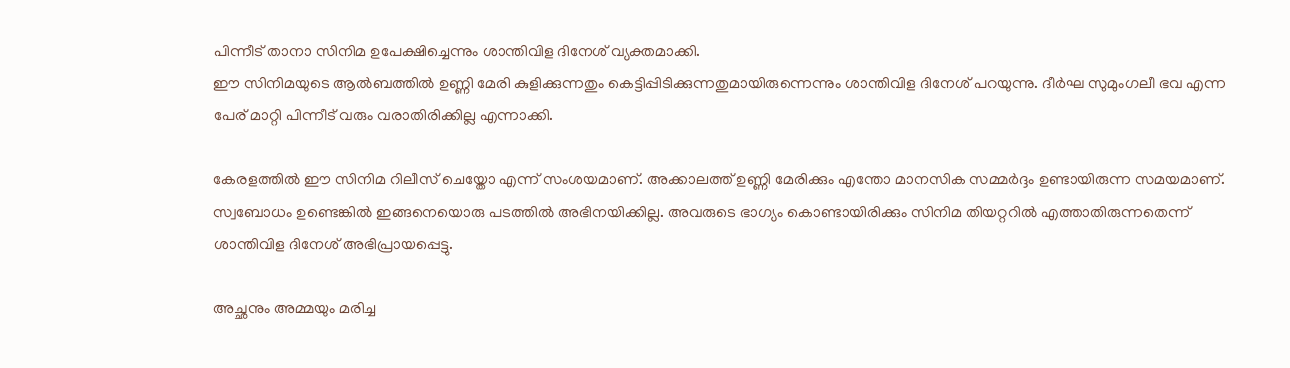പിന്നീട് താനാ സിനിമ ഉപേക്ഷിച്ചെന്നും ശാന്തിവിള ദിനേശ് വ്യക്തമാക്കി.
ഈ സിനിമയുടെ ആൽബത്തിൽ ഉണ്ണി മേരി കുളിക്കുന്നതും കെട്ടിപ്പിടിക്കുന്നതുമായിരുന്നെന്നും ശാന്തിവിള ദിനേശ് പറയുന്നു. ദീർഘ സുമുംഗലീ ഭവ എന്ന പേര് മാറ്റി പിന്നീട് വരും വരാതിരിക്കില്ല എന്നാക്കി.

കേരളത്തിൽ ഈ സിനിമ റിലീസ് ചെയ്തോ എന്ന് സംശയമാണ്. അക്കാലത്ത് ഉണ്ണി മേരിക്കും എന്തോ മാനസിക സമ്മർദ്ദം ഉണ്ടായിരുന്ന സമയമാണ്. സ്വബോധം ഉണ്ടെങ്കിൽ ഇങ്ങനെയൊരു പടത്തിൽ അഭിനയിക്കില്ല. അവരുടെ ഭാഗ്യം കൊണ്ടായിരിക്കും സിനിമ തിയറ്ററിൽ എത്താതിരുന്നതെന്ന് ശാന്തിവിള ദിനേശ് അഭിപ്രായപ്പെട്ടു.

അച്ഛനും അമ്മയും മരിച്ച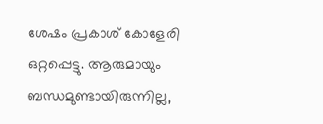ശേഷം പ്രകാശ് കോളേരി ഒറ്റപ്പെട്ടു. ആരുമായും ബന്ധമുണ്ടായിരുന്നില്ല,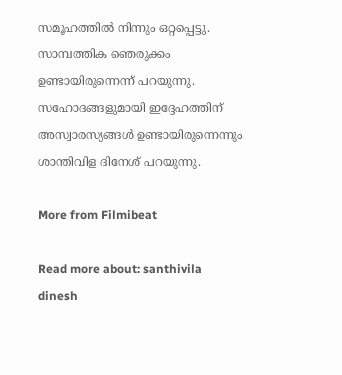സമൂഹത്തിൽ നിന്നും ഒറ്റപ്പെട്ടു. സാമ്പത്തിക ഞെരുക്കം ഉണ്ടായിരുന്നെന്ന് പറയുന്നു. സഹോദങ്ങളുമായി ഇദ്ദേഹത്തിന് അസ്വാരസ്യങ്ങൾ ഉണ്ടായിരുന്നെന്നും ശാന്തിവിള ദിനേശ് പറയുന്നു.

More from Filmibeat

Read more about: santhivila dinesh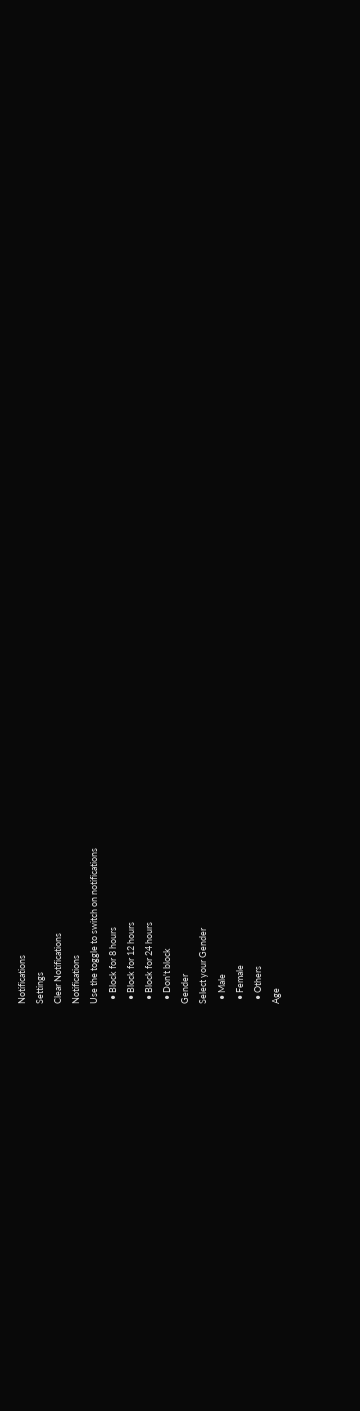Notifications
Settings
Clear Notifications
Notifications
Use the toggle to switch on notifications
  • Block for 8 hours
  • Block for 12 hours
  • Block for 24 hours
  • Don't block
Gender
Select your Gender
  • Male
  • Female
  • Others
Age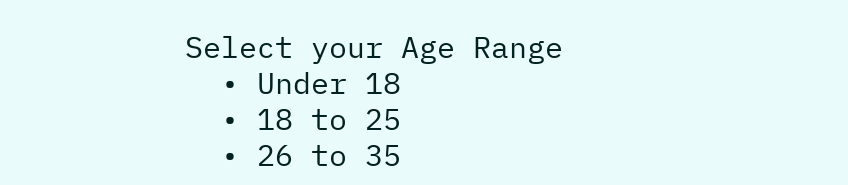Select your Age Range
  • Under 18
  • 18 to 25
  • 26 to 35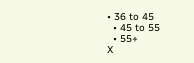• 36 to 45
  • 45 to 55
  • 55+
X